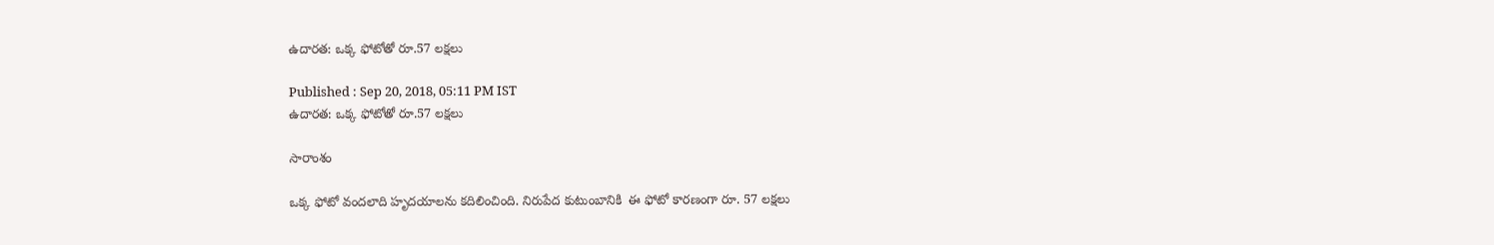ఉదారత: ఒక్క ఫోటోతో రూ.57 లక్షలు

Published : Sep 20, 2018, 05:11 PM IST
ఉదారత: ఒక్క ఫోటోతో రూ.57 లక్షలు

సారాంశం

ఒక్క ఫోటో వందలాది హృదయాలను కదిలించింది. నిరుపేద కుటుంబానికి  ఈ ఫోటో కారణంగా రూ. 57 లక్షలు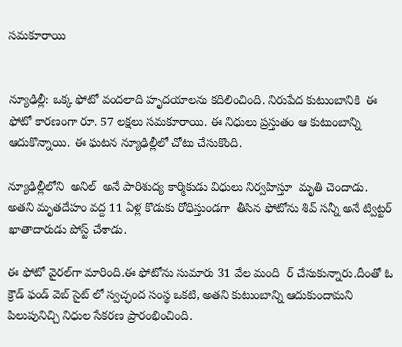సమకూరాయి


న్యూఢిల్లీ: ఒక్క ఫోటో వందలాది హృదయాలను కదిలించింది. నిరుపేద కుటుంబానికి  ఈ ఫోటో కారణంగా రూ. 57 లక్షలు సమకూరాయి. ఈ నిధులు ప్రస్తుతం ఆ కుటుంబాన్ని  ఆదుకొన్నాయి. ఈ ఘటన న్యూఢిల్లీలో చోటు చేసుకొంది.

న్యూఢిల్లీలోని  అనిల్  అనే పారిశుద్య కార్మికుడు విధులు నిర్వహిస్తూ  మృతి చెందాడు.  అతని మృతదేహం వద్ద 11 ఏళ్ల కొడుకు రోధిస్తుండగా  తీసిన ఫోటోను శివ్ సన్నీ అనే ట్విట్టర్ ఖాతాదారుడు పోస్ట్ చేశాడు.

ఈ ఫోటో వైరల్‌గా మారింది.ఈ ఫోటోను సుమారు 31 వేల మంది  ర్ చేసుకున్నారు.దీంతో ఓ క్రౌడ్ ఫండ్ వెబ్ సైట్ లో స్వచ్ఛంద సంస్థ ఒకటి, అతని కుటుంబాన్ని ఆదుకుందామని పిలుపునిచ్చి నిధుల సేకరణ ప్రారంభించింది.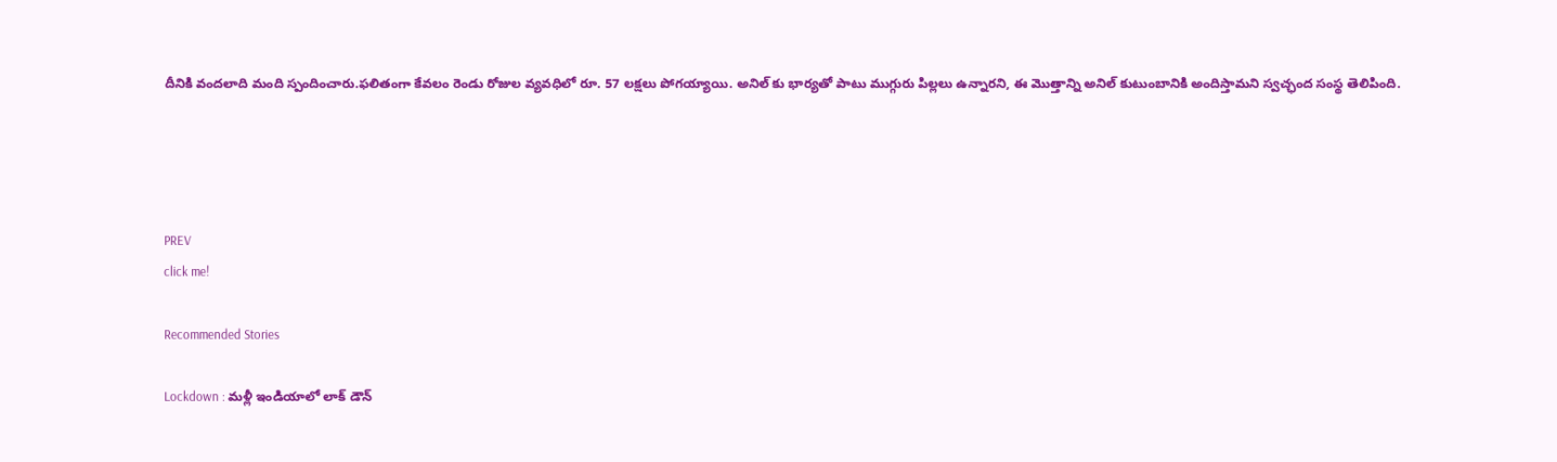దీనికి వందలాది మంది స్పందించారు.ఫలితంగా కేవలం రెండు రోజుల వ్యవధిలో రూ. 57 లక్షలు పోగయ్యాయి. అనిల్ కు భార్యతో పాటు ముగ్గురు పిల్లలు ఉన్నారని, ఈ మొత్తాన్ని అనిల్ కుటుంబానికి అందిస్తామని స్వచ్ఛంద సంస్థ తెలిపింది.




PREV
click me!

Recommended Stories

Lockdown : మళ్లీ ఇండియాలో లాక్ డౌన్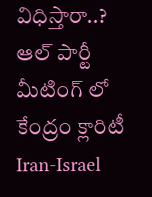విధిస్తారా..? ఆల్ పార్టీ మీటింగ్ లో కేంద్రం క్లారిటీ
Iran-Israel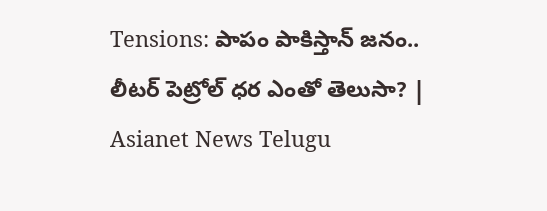Tensions: పాపం పాకిస్తాన్ జనం.. లీటర్ పెట్రోల్ ధర ఎంతో తెలుసా? | Asianet News Telugu